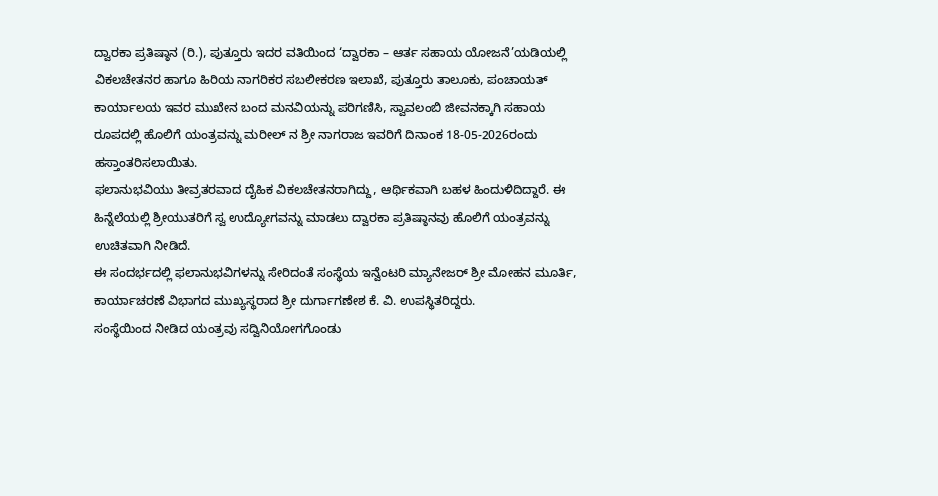ದ್ವಾರಕಾ ಪ್ರತಿಷ್ಠಾನ (ರಿ.), ಪುತ್ತೂರು ಇದರ ವತಿಯಿಂದ ‘ದ್ವಾರಕಾ – ಆರ್ತ ಸಹಾಯ ಯೋಜನೆ’ಯಡಿಯಲ್ಲಿ ವಿಕಲಚೇತನರ ಹಾಗೂ ಹಿರಿಯ ನಾಗರಿಕರ ಸಬಲೀಕರಣ ಇಲಾಖೆ, ಪುತ್ತೂರು ತಾಲೂಕು, ಪಂಚಾಯತ್ ಕಾರ್ಯಾಲಯ ಇವರ ಮುಖೇನ ಬಂದ ಮನವಿಯನ್ನು ಪರಿಗಣಿಸಿ, ಸ್ವಾವಲಂಬಿ ಜೀವನಕ್ಕಾಗಿ ಸಹಾಯ ರೂಪದಲ್ಲಿ ಹೊಲಿಗೆ ಯಂತ್ರವನ್ನು ಮರೀಲ್ ನ ಶ್ರೀ ನಾಗರಾಜ ಇವರಿಗೆ ದಿನಾಂಕ 18-05-2026ರಂದು ಹಸ್ತಾಂತರಿಸಲಾಯಿತು.
ಫಲಾನುಭವಿಯು ತೀವ್ರತರವಾದ ದೈಹಿಕ ವಿಕಲಚೇತನರಾಗಿದ್ದು, ಆರ್ಥಿಕವಾಗಿ ಬಹಳ ಹಿಂದುಳಿದಿದ್ದಾರೆ. ಈ ಹಿನ್ನೆಲೆಯಲ್ಲಿ ಶ್ರೀಯುತರಿಗೆ ಸ್ವ ಉದ್ಯೋಗವನ್ನು ಮಾಡಲು ದ್ವಾರಕಾ ಪ್ರತಿಷ್ಠಾನವು ಹೊಲಿಗೆ ಯಂತ್ರವನ್ನು ಉಚಿತವಾಗಿ ನೀಡಿದೆ.
ಈ ಸಂದರ್ಭದಲ್ಲಿ ಫಲಾನುಭವಿಗಳನ್ನು ಸೇರಿದಂತೆ ಸಂಸ್ಥೆಯ ಇನ್ವೆಂಟರಿ ಮ್ಯಾನೇಜರ್ ಶ್ರೀ ಮೋಹನ ಮೂರ್ತಿ, ಕಾರ್ಯಾಚರಣೆ ವಿಭಾಗದ ಮುಖ್ಯಸ್ಥರಾದ ಶ್ರೀ ದುರ್ಗಾಗಣೇಶ ಕೆ. ವಿ. ಉಪಸ್ಥಿತರಿದ್ದರು.
ಸಂಸ್ಥೆಯಿಂದ ನೀಡಿದ ಯಂತ್ರವು ಸದ್ವಿನಿಯೋಗಗೊಂಡು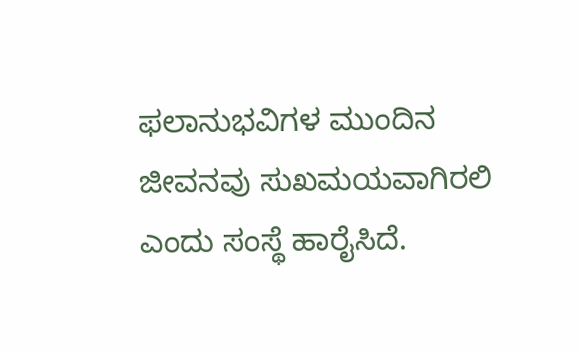ಫಲಾನುಭವಿಗಳ ಮುಂದಿನ ಜೀವನವು ಸುಖಮಯವಾಗಿರಲಿ ಎಂದು ಸಂಸ್ಥೆ ಹಾರೈಸಿದೆ.